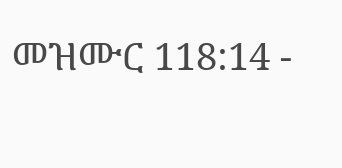መዝሙር 118:14 -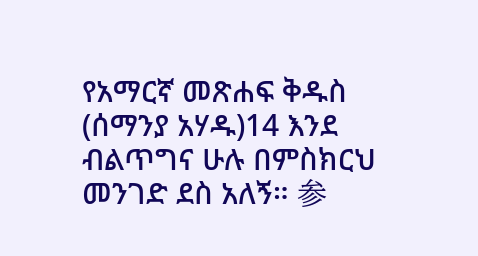የአማርኛ መጽሐፍ ቅዱስ (ሰማንያ አሃዱ)14 እንደ ብልጥግና ሁሉ በምስክርህ መንገድ ደስ አለኝ። 参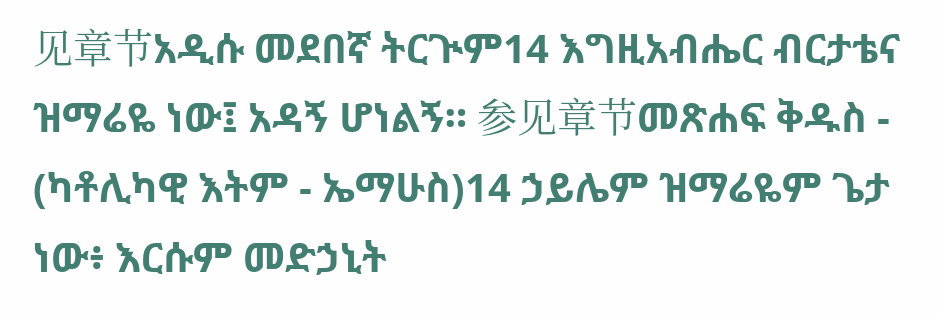见章节አዲሱ መደበኛ ትርጒም14 እግዚአብሔር ብርታቴና ዝማሬዬ ነው፤ አዳኝ ሆነልኝ። 参见章节መጽሐፍ ቅዱስ - (ካቶሊካዊ እትም - ኤማሁስ)14 ኃይሌም ዝማሬዬም ጌታ ነው፥ እርሱም መድኃኒት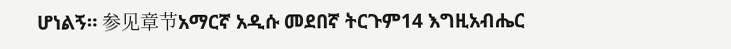ሆነልኝ። 参见章节አማርኛ አዲሱ መደበኛ ትርጉም14 እግዚአብሔር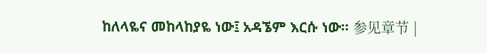ከለላዬና መከላከያዬ ነው፤ አዳኜም እርሱ ነው። 参见章节 |